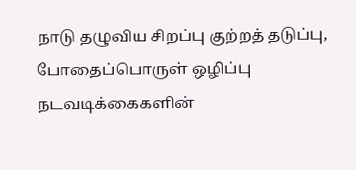நாடு தழுவிய சிறப்பு குற்றத் தடுப்பு, போதைப்பொருள் ஒழிப்பு நடவடிக்கைகளின்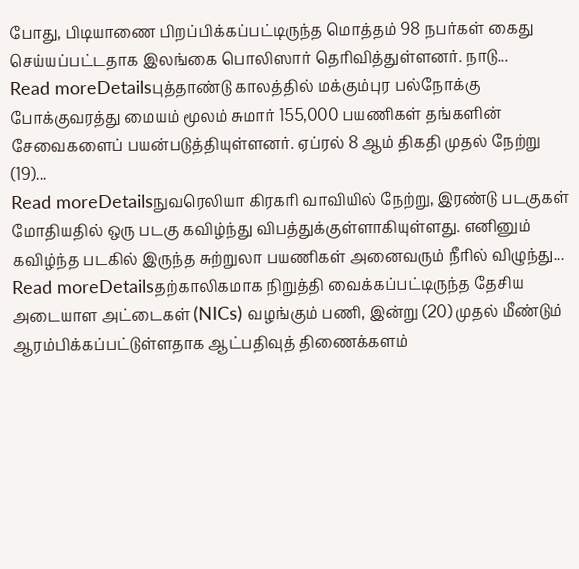போது, பிடியாணை பிறப்பிக்கப்பட்டிருந்த மொத்தம் 98 நபர்கள் கைது செய்யப்பட்டதாக இலங்கை பொலிஸார் தெரிவித்துள்ளனர். நாடு...
Read moreDetailsபுத்தாண்டு காலத்தில் மக்கும்புர பல்நோக்கு போக்குவரத்து மையம் மூலம் சுமார் 155,000 பயணிகள் தங்களின் சேவைகளைப் பயன்படுத்தியுள்ளனர். ஏப்ரல் 8 ஆம் திகதி முதல் நேற்று (19)...
Read moreDetailsநுவரெலியா கிரகரி வாவியில் நேற்று, இரண்டு படகுகள் மோதியதில் ஒரு படகு கவிழ்ந்து விபத்துக்குள்ளாகியுள்ளது. எனினும் கவிழ்ந்த படகில் இருந்த சுற்றுலா பயணிகள் அனைவரும் நீரில் விழுந்து...
Read moreDetailsதற்காலிகமாக நிறுத்தி வைக்கப்பட்டிருந்த தேசிய அடையாள அட்டைகள் (NICs) வழங்கும் பணி, இன்று (20) முதல் மீண்டும் ஆரம்பிக்கப்பட்டுள்ளதாக ஆட்பதிவுத் திணைக்களம்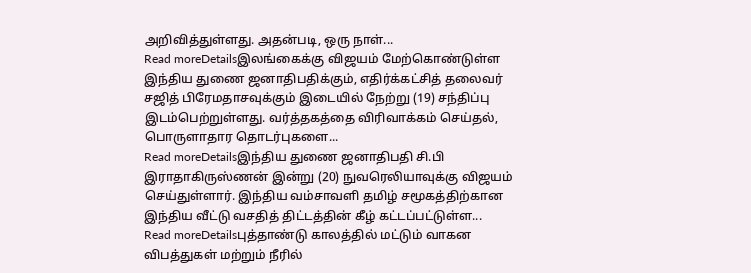அறிவித்துள்ளது. அதன்படி, ஒரு நாள்...
Read moreDetailsஇலங்கைக்கு விஜயம் மேற்கொண்டுள்ள இந்திய துணை ஜனாதிபதிக்கும், எதிர்க்கட்சித் தலைவர் சஜித் பிரேமதாசவுக்கும் இடையில் நேற்று (19) சந்திப்பு இடம்பெற்றுள்ளது. வர்த்தகத்தை விரிவாக்கம் செய்தல், பொருளாதார தொடர்புகளை...
Read moreDetailsஇந்திய துணை ஜனாதிபதி சி.பி இராதாகிருஸ்ணன் இன்று (20) நுவரெலியாவுக்கு விஜயம் செய்துள்ளார். இந்திய வம்சாவளி தமிழ் சமூகத்திற்கான இந்திய வீட்டு வசதித் திட்டத்தின் கீழ் கட்டப்பட்டுள்ள...
Read moreDetailsபுத்தாண்டு காலத்தில் மட்டும் வாகன விபத்துகள் மற்றும் நீரில்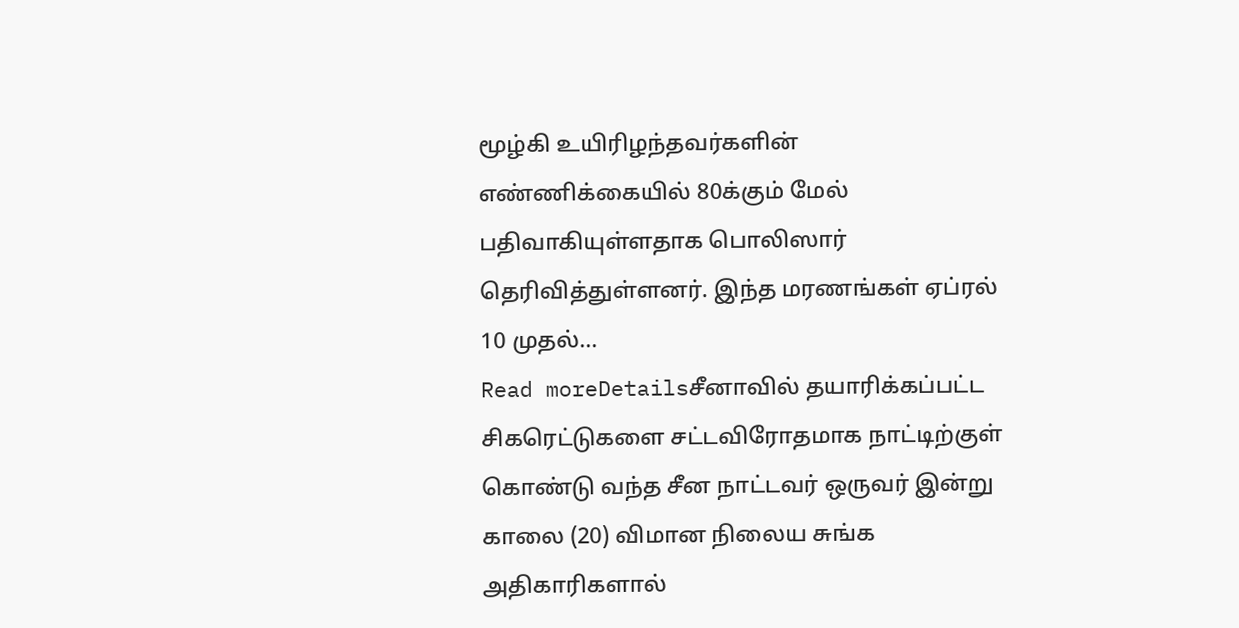மூழ்கி உயிரிழந்தவர்களின் எண்ணிக்கையில் 80க்கும் மேல் பதிவாகியுள்ளதாக பொலிஸார் தெரிவித்துள்ளனர். இந்த மரணங்கள் ஏப்ரல் 10 முதல்...
Read moreDetailsசீனாவில் தயாரிக்கப்பட்ட சிகரெட்டுகளை சட்டவிரோதமாக நாட்டிற்குள் கொண்டு வந்த சீன நாட்டவர் ஒருவர் இன்று காலை (20) விமான நிலைய சுங்க அதிகாரிகளால்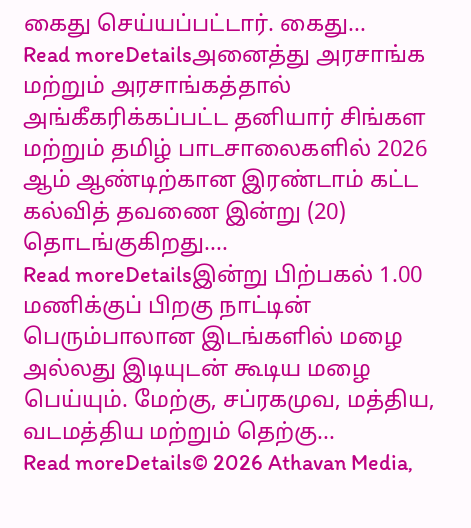கைது செய்யப்பட்டார். கைது...
Read moreDetailsஅனைத்து அரசாங்க மற்றும் அரசாங்கத்தால் அங்கீகரிக்கப்பட்ட தனியார் சிங்கள மற்றும் தமிழ் பாடசாலைகளில் 2026 ஆம் ஆண்டிற்கான இரண்டாம் கட்ட கல்வித் தவணை இன்று (20) தொடங்குகிறது....
Read moreDetailsஇன்று பிற்பகல் 1.00 மணிக்குப் பிறகு நாட்டின் பெரும்பாலான இடங்களில் மழை அல்லது இடியுடன் கூடிய மழை பெய்யும். மேற்கு, சப்ரகமுவ, மத்திய, வடமத்திய மற்றும் தெற்கு...
Read moreDetails© 2026 Athavan Media,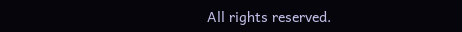All rights reserved.